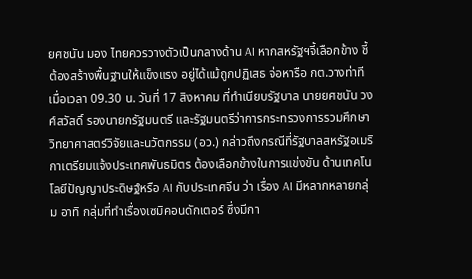ยศชนัน มอง ไทยควรวางตัวเป็นกลางด้าน AI หากสหรัฐฯจี้เลือกข้าง ชี้ ต้องสร้างพื้นฐานให้แข็งแรง อยู่ได้แม้ถูกปฏิเสธ จ่อหารือ กต.วางท่าที
เมื่อเวลา 09.30 น. วันที่ 17 สิงหาคม ที่ทำเนียบรัฐบาล นายยศชนัน วงศ์สวัสดิ์ รองนายกรัฐมนตรี และรัฐมนตรีว่าการกระทรวงการรวมศึกษาวิทยาศาสตร์วิจัยและนวัตกรรม (อว.) กล่าวถึงกรณีที่รัฐบาลสหรัฐอเมริกาเตรียมแจ้งประเทศพันธมิตร ต้องเลือกข้างในการแข่งขัน ด้านเทคโนโลยีปัญญาประดิษฐ์หรือ AI กับประเทศจีน ว่า เรื่อง AI มีหลากหลายกลุ่ม อาทิ กลุ่มที่ทำเรื่องเซมิคอนดักเตอร์ ซึ่งมีกา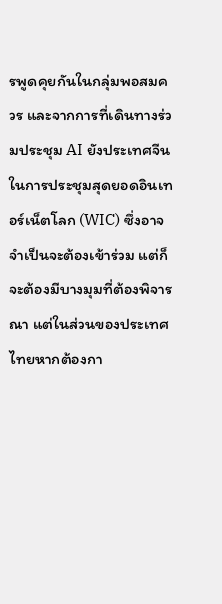รพูดคุยกันในกลุ่มพอสมควร และจากการที่เดินทางร่วมประชุม AI ยังประเทศจีน ในการประชุมสุดยอดอินเทอร์เน็ตโลก (WIC) ซึ่งอาจจำเป็นจะต้องเข้าร่วม แต่ก็จะต้องมีบางมุมที่ต้องพิจารณา แต่ในส่วนของประเทศไทยหากต้องกา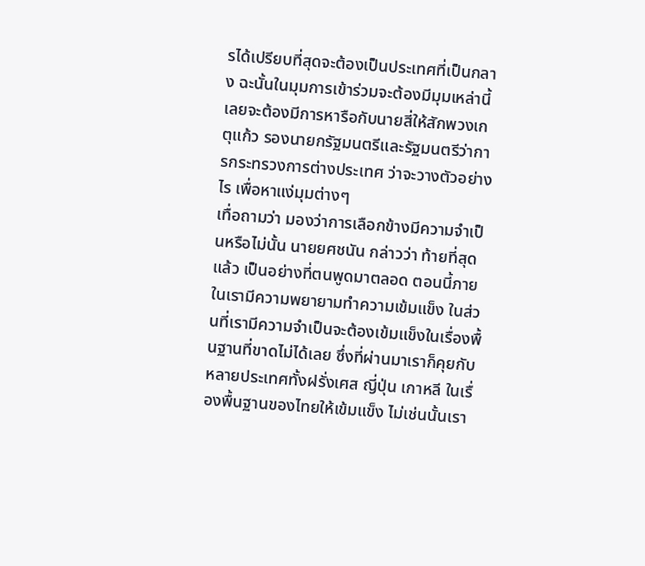รได้เปรียบที่สุดจะต้องเป็นประเทศที่เป็นกลาง ฉะนั้นในมุมการเข้าร่วมจะต้องมีมุมเหล่านี้ เลยจะต้องมีการหารือกับนายสี่ให้สักพวงเกตุแก้ว รองนายกรัฐมนตรีและรัฐมนตรีว่าการกระทรวงการต่างประเทศ ว่าจะวางตัวอย่างไร เพื่อหาแง่มุมต่างๆ
เทื่อถามว่า มองว่าการเลือกข้างมีความจำเป็นหรือไม่นั้น นายยศชนัน กล่าวว่า ท้ายที่สุดแล้ว เป็นอย่างที่ตนพูดมาตลอด ตอนนี้ภายในเรามีความพยายามทำความเข้มแข็ง ในส่วนที่เรามีความจำเป็นจะต้องเข้มแข็งในเรื่องพื้นฐานที่ขาดไม่ได้เลย ซึ่งที่ผ่านมาเราก็คุยกับหลายประเทศทั้งฝรั่งเศส ญี่ปุ่น เกาหลี ในเรื่องพื้นฐานของไทยให้เข้มแข็ง ไม่เช่นนั้นเรา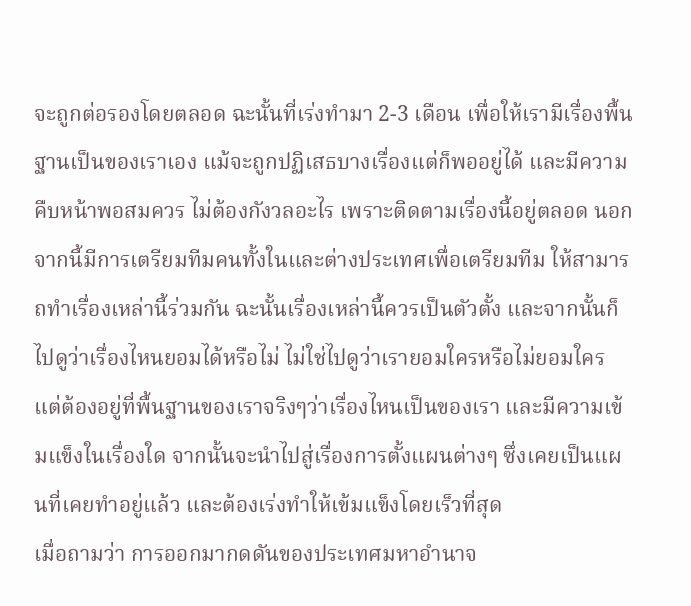จะถูกต่อรองโดยตลอด ฉะนั้นที่เร่งทำมา 2-3 เดือน เพื่อให้เรามีเรื่องพื้นฐานเป็นของเราเอง แม้จะถูกปฏิเสธบางเรื่องแต่ก็พออยู่ได้ และมีความคืบหน้าพอสมควร ไม่ต้องกังวลอะไร เพราะติดตามเรื่องนี้อยู่ตลอด นอกจากนี้มีการเตรียมทีมคนทั้งในและต่างประเทศเพื่อเตรียมทีม ให้สามารถทำเรื่องเหล่านี้ร่วมกัน ฉะนั้นเรื่องเหล่านี้ควรเป็นตัวตั้ง และจากนั้นก็ไปดูว่าเรื่องไหนยอมได้หรือไม่ ไม่ใช่ไปดูว่าเรายอมใครหรือไม่ยอมใคร แต่ต้องอยู่ที่พื้นฐานของเราจริงๆว่าเรื่องไหนเป็นของเรา และมีความเข้มแข็งในเรื่องใด จากนั้นจะนำไปสู่เรื่องการตั้งแผนต่างๆ ซึ่งเคยเป็นแผนที่เคยทำอยู่แล้ว และต้องเร่งทำให้เข้มแข็งโดยเร็วที่สุด
เมื่อถามว่า การออกมากดดันของประเทศมหาอำนาจ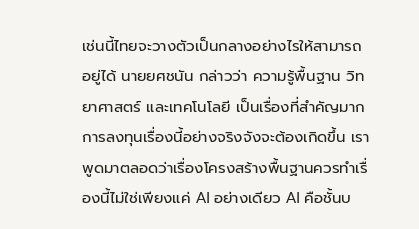เช่นนี้ไทยจะวางตัวเป็นกลางอย่างไรให้สามารถอยู่ได้ นายยศชนัน กล่าวว่า ความรู้พื้นฐาน วิทยาศาสตร์ และเทคโนโลยี เป็นเรื่องที่สำคัญมาก การลงทุนเรื่องนี้อย่างจริงจังจะต้องเกิดขึ้น เราพูดมาตลอดว่าเรื่องโครงสร้างพื้นฐานควรทำเรื่องนี้ไม่ใช่เพียงแค่ AI อย่างเดียว AI คือชั้นบ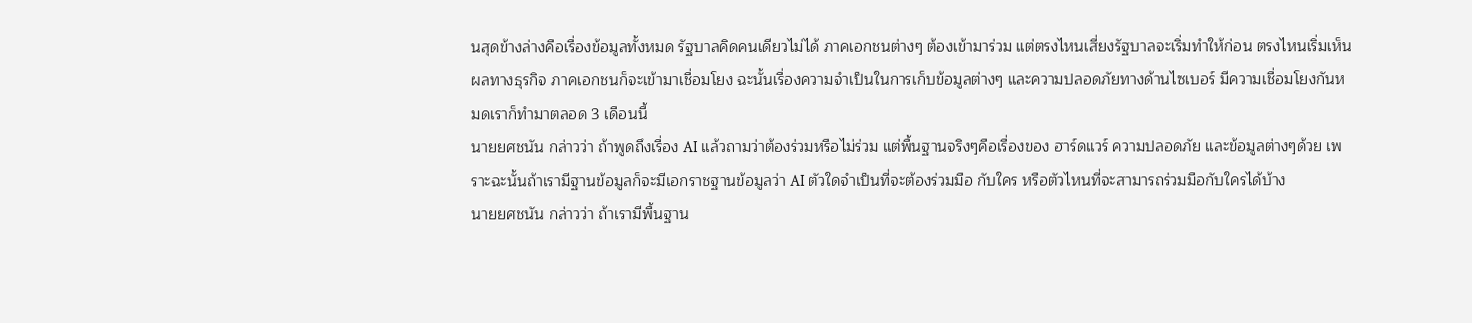นสุดข้างล่างคือเรื่องข้อมูลทั้งหมด รัฐบาลคิดคนเดียวไม่ได้ ภาคเอกชนต่างๆ ต้องเข้ามาร่วม แต่ตรงไหนเสี่ยงรัฐบาลจะเริ่มทำให้ก่อน ตรงไหนเริ่มเห็นผลทางธุรกิจ ภาคเอกชนก็จะเข้ามาเชื่อมโยง ฉะนั้นเรื่องความจำเป็นในการเก็บข้อมูลต่างๆ และความปลอดภัยทางด้านไซเบอร์ มีความเชื่อมโยงกันหมดเราก็ทำมาตลอด 3 เดือนนี้
นายยศชนัน กล่าวว่า ถ้าพูดถึงเรื่อง AI แล้วถามว่าต้องร่วมหรือไม่ร่วม แต่พื้นฐานจริงๆคือเรื่องของ ฮาร์ดแวร์ ความปลอดภัย และข้อมูลต่างๆด้วย เพราะฉะนั้นถ้าเรามีฐานข้อมูลก็จะมีเอกราชฐานข้อมูลว่า AI ตัวใดจำเป็นที่จะต้องร่วมมือ กับใคร หรือตัวไหนที่จะสามารถร่วมมือกับใครได้บ้าง
นายยศชนัน กล่าวว่า ถ้าเรามีพื้นฐาน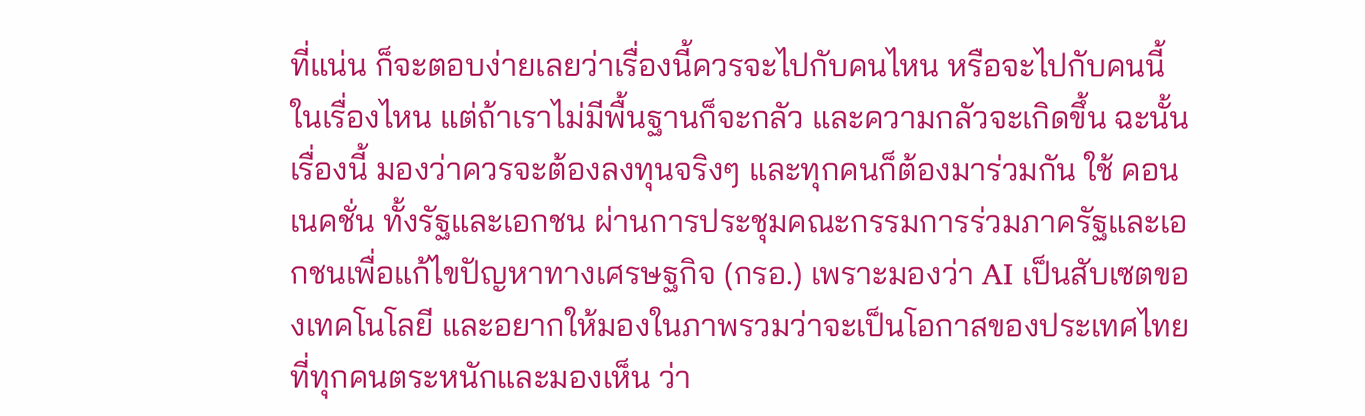ที่แน่น ก็จะตอบง่ายเลยว่าเรื่องนี้ควรจะไปกับคนไหน หรือจะไปกับคนนี้ในเรื่องไหน แต่ถ้าเราไม่มีพื้นฐานก็จะกลัว และความกลัวจะเกิดขึ้น ฉะนั้นเรื่องนี้ มองว่าควรจะต้องลงทุนจริงๆ และทุกคนก็ต้องมาร่วมกัน ใช้ คอนเนคชั่น ทั้งรัฐและเอกชน ผ่านการประชุมคณะกรรมการร่วมภาครัฐและเอกชนเพื่อแก้ไขปัญหาทางเศรษฐกิจ (กรอ.) เพราะมองว่า AI เป็นสับเซตของเทคโนโลยี และอยากให้มองในภาพรวมว่าจะเป็นโอกาสของประเทศไทย ที่ทุกคนตระหนักและมองเห็น ว่า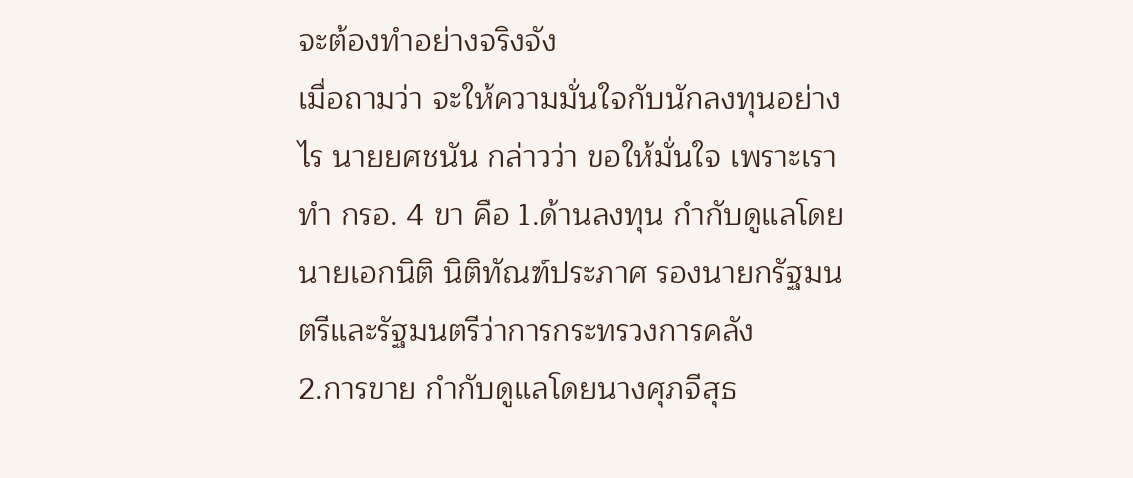จะต้องทำอย่างจริงจัง
เมื่อถามว่า จะให้ความมั่นใจกับนักลงทุนอย่างไร นายยศชนัน กล่าวว่า ขอให้มั่นใจ เพราะเราทำ กรอ. 4 ขา คือ 1.ด้านลงทุน กำกับดูแลโดยนายเอกนิติ นิติทัณฑ์ประภาศ รองนายกรัฐมนตรีและรัฐมนตรีว่าการกระทรวงการคลัง
2.การขาย กำกับดูแลโดยนางศุภจีสุธ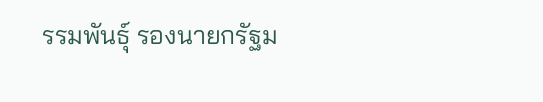รรมพันธุ์ รองนายกรัฐม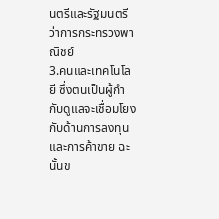นตรีและรัฐมนตรีว่าการกระทรวงพาณิชย์
3.คนและเทคโนโลยี ซึ่งตนเป็นผู้กำกับดูแลจะเชื่อมโยงกับด้านการลงทุนและการค้าขาย ฉะนั้นข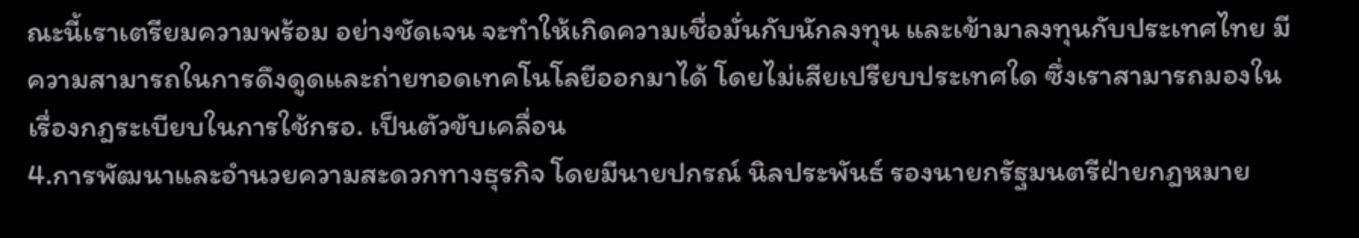ณะนี้เราเตรียมความพร้อม อย่างชัดเจน จะทำให้เกิดความเชื่อมั่นกับนักลงทุน และเข้ามาลงทุนกับประเทศไทย มีความสามารถในการดึงดูดและถ่ายทอดเทคโนโลยีออกมาได้ โดยไม่เสียเปรียบประเทศใด ซึ่งเราสามารถมองในเรื่องกฎระเบียบในการใช้กรอ. เป็นตัวขับเคลื่อน
4.การพัฒนาและอำนวยความสะดวกทางธุรกิจ โดยมีนายปกรณ์ นิลประพันธ์ รองนายกรัฐมนตรีฝ่ายกฎหมาย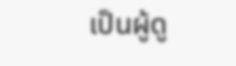เป็นผู้ดู